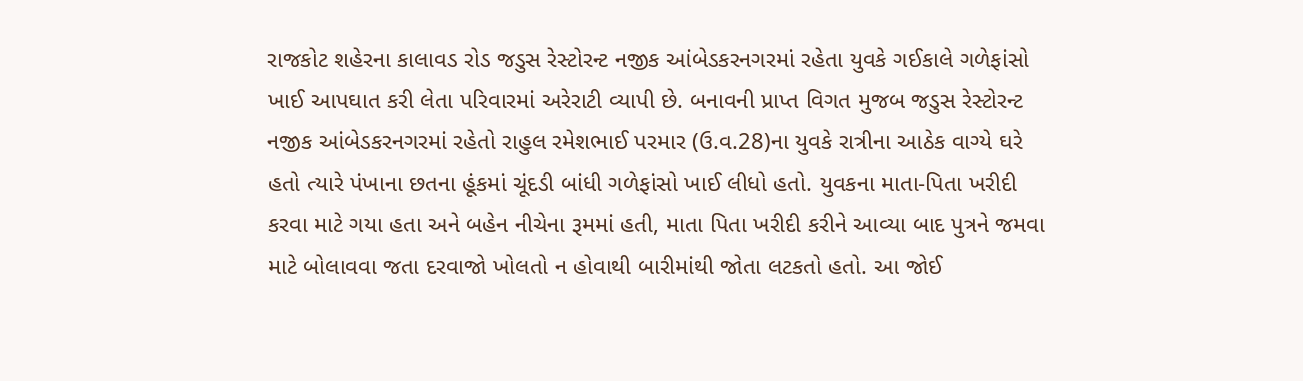રાજકોટ શહેરના કાલાવડ રોડ જડુસ રેસ્ટોરન્ટ નજીક આંબેડકરનગરમાં રહેતા યુવકે ગઈકાલે ગળેફાંસો ખાઈ આપઘાત કરી લેતા પરિવારમાં અરેરાટી વ્યાપી છે. બનાવની પ્રાપ્ત વિગત મુજબ જડુસ રેસ્ટોરન્ટ નજીક આંબેડકરનગરમાં રહેતો રાહુલ રમેશભાઈ પરમાર (ઉ.વ.28)ના યુવકે રાત્રીના આઠેક વાગ્યે ઘરે હતો ત્યારે પંખાના છતના હૂંકમાં ચૂંદડી બાંધી ગળેફાંસો ખાઈ લીધો હતો. યુવકના માતા-પિતા ખરીદી કરવા માટે ગયા હતા અને બહેન નીચેના રૂમમાં હતી, માતા પિતા ખરીદી કરીને આવ્યા બાદ પુત્રને જમવા માટે બોલાવવા જતા દરવાજો ખોલતો ન હોવાથી બારીમાંથી જોતા લટકતો હતો. આ જોઈ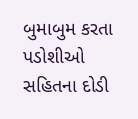બુમાબુમ કરતા પડોશીઓ સહિતના દોડી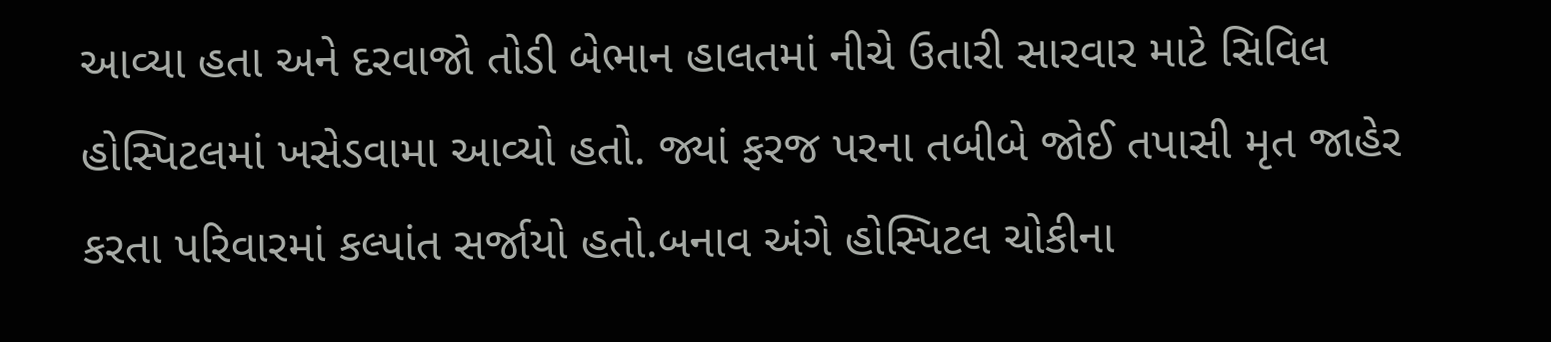આવ્યા હતા અને દરવાજો તોડી બેભાન હાલતમાં નીચે ઉતારી સારવાર માટે સિવિલ હોસ્પિટલમાં ખસેડવામા આવ્યો હતો. જ્યાં ફરજ પરના તબીબે જોઈ તપાસી મૃત જાહેર કરતા પરિવારમાં કલ્પાંત સર્જાયો હતો.બનાવ અંગે હોસ્પિટલ ચોકીના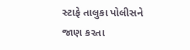સ્ટાફે તાલુકા પોલીસને જાણ કરતા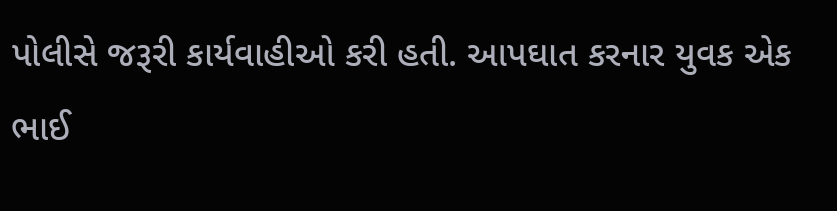પોલીસે જરૂરી કાર્યવાહીઓ કરી હતી. આપઘાત કરનાર યુવક એક ભાઈ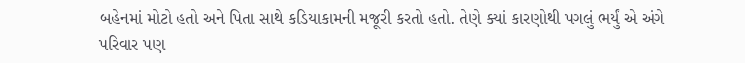બહેનમાં મોટો હતો અને પિતા સાથે કડિયાકામની મજૂરી કરતો હતો. તેણે ક્યાં કારણોથી પગલું ભર્યું એ અંગે પરિવાર પણ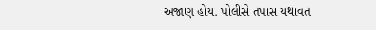અજાણ હોય. પોલીસે તપાસ યથાવત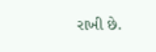રાખી છે.